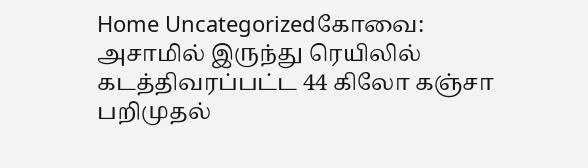Home Uncategorizedகோவை: அசாமில் இருந்து ரெயிலில் கடத்திவரப்பட்ட 44 கிலோ கஞ்சா பறிமுதல்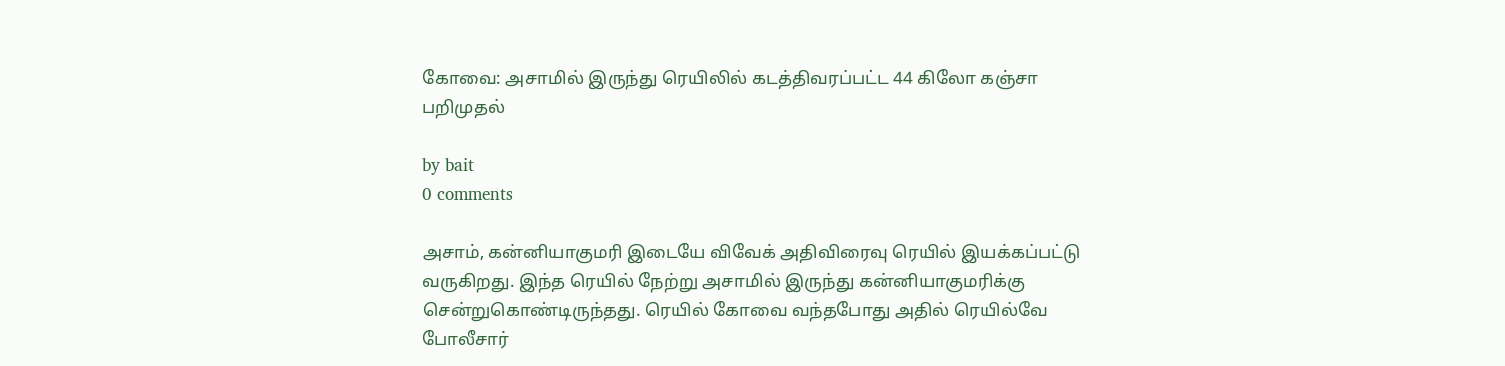கோவை: அசாமில் இருந்து ரெயிலில் கடத்திவரப்பட்ட 44 கிலோ கஞ்சா பறிமுதல்

by bait
0 comments

அசாம், கன்னியாகுமரி இடையே விவேக் அதிவிரைவு ரெயில் இயக்கப்பட்டு வருகிறது. இந்த ரெயில் நேற்று அசாமில் இருந்து கன்னியாகுமரிக்கு சென்றுகொண்டிருந்தது. ரெயில் கோவை வந்தபோது அதில் ரெயில்வே போலீசார்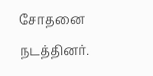சோதனை நடத்தினர்.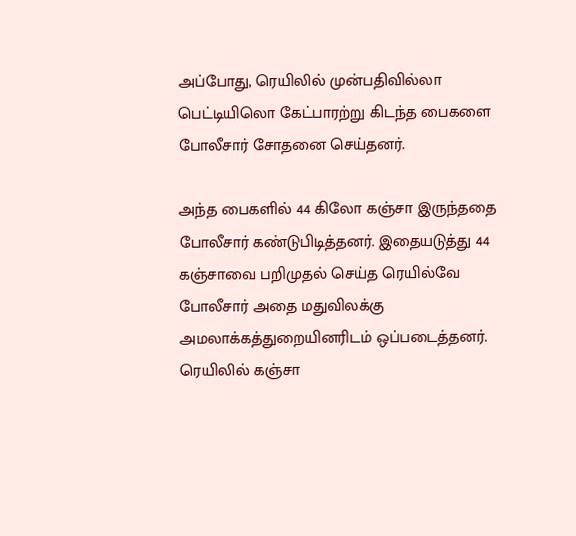அப்போது, ரெயிலில் முன்பதிவில்லா பெட்டியிலொ கேட்பாரற்று கிடந்த பைகளை போலீசார் சோதனை செய்தனர்.

அந்த பைகளில் 44 கிலோ கஞ்சா இருந்ததை போலீசார் கண்டுபிடித்தனர். இதையடுத்து 44 கஞ்சாவை பறிமுதல் செய்த ரெயில்வே போலீசார் அதை மதுவிலக்கு அமலாக்கத்துறையினரிடம் ஒப்படைத்தனர். ரெயிலில் கஞ்சா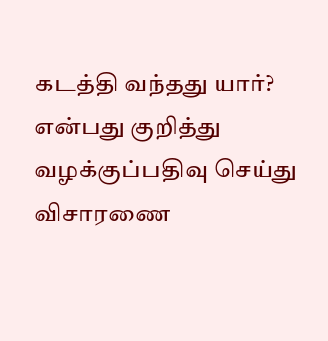கடத்தி வந்தது யார்? என்பது குறித்து வழக்குப்பதிவு செய்து விசாரணை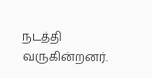நடத்தி வருகின்றனர்.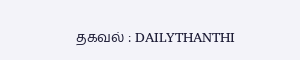தகவல் : DAILYTHANTHI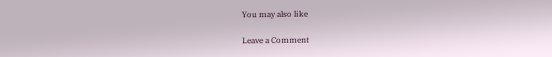You may also like

Leave a Comment